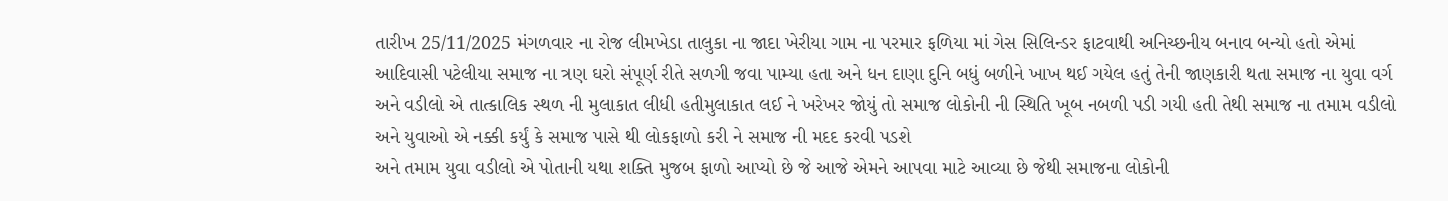તારીખ 25/11/2025 મંગળવાર ના રોજ લીમખેડા તાલુકા ના જાદા ખેરીયા ગામ ના પરમાર ફળિયા માં ગેસ સિલિન્ડર ફાટવાથી અનિચ્છનીય બનાવ બન્યો હતો એમાં આદિવાસી પટેલીયા સમાજ ના ત્રણ ઘરો સંપૂર્ણ રીતે સળગી જવા પામ્યા હતા અને ધન દાણા દુનિ બધું બળીને ખાખ થઈ ગયેલ હતું તેની જાણકારી થતા સમાજ ના યુવા વર્ગ અને વડીલો એ તાત્કાલિક સ્થળ ની મુલાકાત લીધી હતીમુલાકાત લઈ ને ખરેખર જોયું તો સમાજ લોકોની ની સ્થિતિ ખૂબ નબળી પડી ગયી હતી તેથી સમાજ ના તમામ વડીલો અને યુવાઓ એ નક્કી કર્યું કે સમાજ પાસે થી લોકફાળો કરી ને સમાજ ની મદદ કરવી પડશે
અને તમામ યુવા વડીલો એ પોતાની યથા શક્તિ મુજબ ફાળો આપ્યો છે જે આજે એમને આપવા માટે આવ્યા છે જેથી સમાજના લોકોની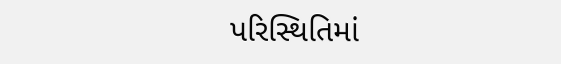પરિસ્થિતિમાં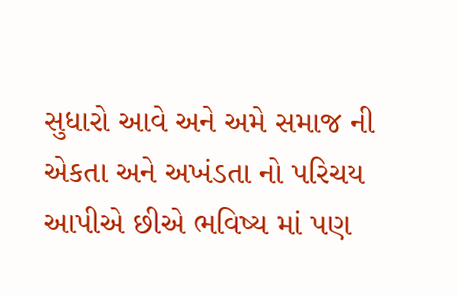સુધારો આવે અને અમે સમાજ ની એકતા અને અખંડતા નો પરિચય આપીએ છીએ ભવિષ્ય માં પણ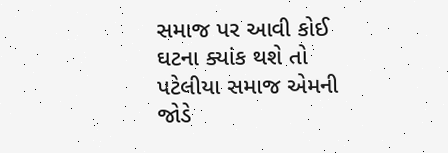સમાજ પર આવી કોઈ ઘટના ક્યાંક થશે તો પટેલીયા સમાજ એમની જોડે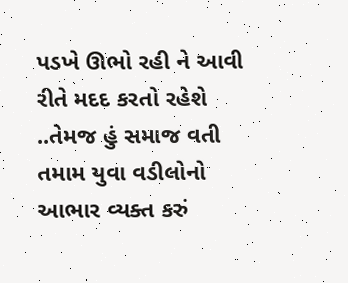પડખે ઊભો રહી ને આવી રીતે મદદ કરતો રહેશે ..તેમજ હું સમાજ વતી તમામ યુવા વડીલોનો આભાર વ્યક્ત કરું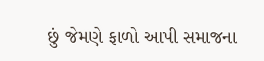છું જેમણે ફાળો આપી સમાજના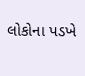લોકોના પડખે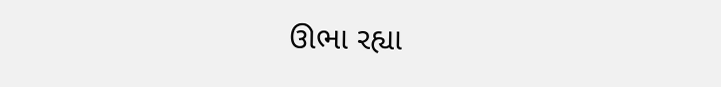ઊભા રહ્યા